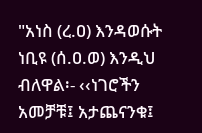"አነስ (ረ.ዐ) እንዳወሱት ነቢዩ (ሰ.ዐ.ወ) እንዲህ ብለዋል፡- ‹‹ነገሮችን አመቻቹ፤ አታጨናንቁ፤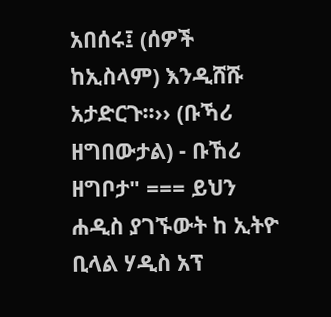አበሰሩ፤ (ሰዎች ከኢስላም) እንዲሸሹ አታድርጉ፡፡›› (ቡኻሪ ዘግበውታል) - ቡኸሪ ዘግቦታ" === ይህን ሐዲስ ያገኙውት ከ ኢትዮ ቢላል ሃዲስ አፕ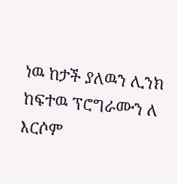ነዉ ከታች ያለዉን ሊንክ ከፍተዉ ፕሮግራሙን ለ እርሶም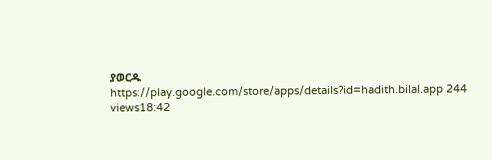ያወርዱ https://play.google.com/store/apps/details?id=hadith.bilal.app 244 views18:42